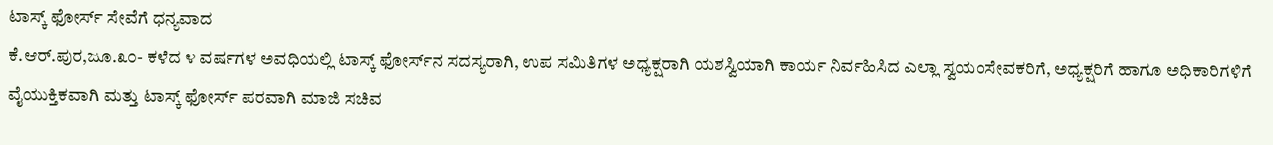ಟಾಸ್ಕ್ ಫೋರ್ಸ್ ಸೇವೆಗೆ ಧನ್ಯವಾದ
ಕೆ.ಆರ್.ಪುರ,ಜೂ.೩೦- ಕಳೆದ ೪ ವರ್ಷಗಳ ಅವಧಿಯಲ್ಲಿ ಟಾಸ್ಕ್ ಫೋರ್ಸ್‌ನ ಸದಸ್ಯರಾಗಿ, ಉಪ ಸಮಿತಿಗಳ ಅಧ್ಯಕ್ಷರಾಗಿ ಯಶಸ್ವಿಯಾಗಿ ಕಾರ್ಯ ನಿರ್ವಹಿಸಿದ ಎಲ್ಲಾ ಸ್ವಯಂಸೇವಕರಿಗೆ, ಅಧ್ಯಕ್ಷರಿಗೆ ಹಾಗೂ ಅಧಿಕಾರಿಗಳಿಗೆ ವೈಯುಕ್ತಿಕವಾಗಿ ಮತ್ತು ಟಾಸ್ಕ್ ಫೋರ್ಸ್ ಪರವಾಗಿ ಮಾಜಿ ಸಚಿವ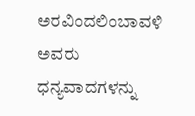ಅರವಿಂದಲಿಂಬಾವಳಿ ಅವರು ಧನ್ಯವಾದಗಳನ್ನು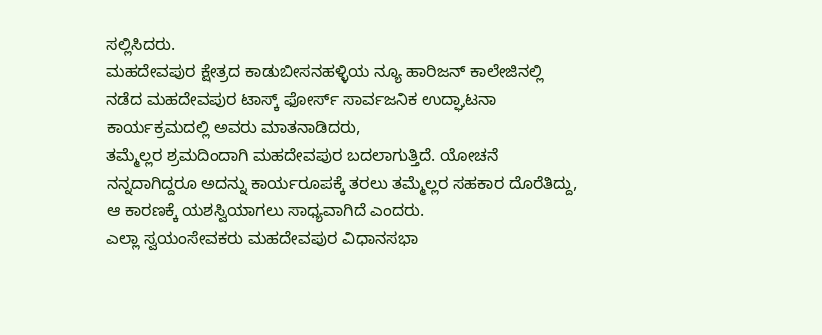ಸಲ್ಲಿಸಿದರು.
ಮಹದೇವಪುರ ಕ್ಷೇತ್ರದ ಕಾಡುಬೀಸನಹಳ್ಳಿಯ ನ್ಯೂ ಹಾರಿಜನ್ ಕಾಲೇಜಿನಲ್ಲಿ ನಡೆದ ಮಹದೇವಪುರ ಟಾಸ್ಕ್ ಫೋರ್ಸ್ ಸಾರ್ವಜನಿಕ ಉದ್ಘಾಟನಾ ಕಾರ್ಯಕ್ರಮದಲ್ಲಿ ಅವರು ಮಾತನಾಡಿದರು,
ತಮ್ಮೆಲ್ಲರ ಶ್ರಮದಿಂದಾಗಿ ಮಹದೇವಪುರ ಬದಲಾಗುತ್ತಿದೆ. ಯೋಚನೆ ನನ್ನದಾಗಿದ್ದರೂ ಅದನ್ನು ಕಾರ್ಯರೂಪಕ್ಕೆ ತರಲು ತಮ್ಮೆಲ್ಲರ ಸಹಕಾರ ದೊರೆತಿದ್ದು, ಆ ಕಾರಣಕ್ಕೆ ಯಶಸ್ವಿಯಾಗಲು ಸಾಧ್ಯವಾಗಿದೆ ಎಂದರು.
ಎಲ್ಲಾ ಸ್ವಯಂಸೇವಕರು ಮಹದೇವಪುರ ವಿಧಾನಸಭಾ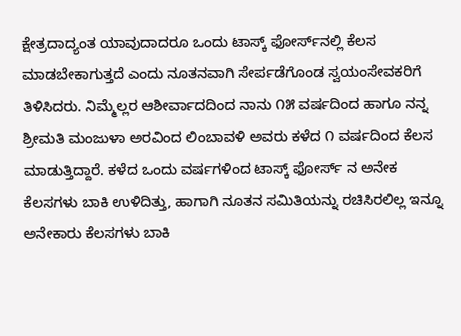ಕ್ಷೇತ್ರದಾದ್ಯಂತ ಯಾವುದಾದರೂ ಒಂದು ಟಾಸ್ಕ್ ಫೋರ್ಸ್‌ನಲ್ಲಿ ಕೆಲಸ ಮಾಡಬೇಕಾಗುತ್ತದೆ ಎಂದು ನೂತನವಾಗಿ ಸೇರ್ಪಡೆಗೊಂಡ ಸ್ವಯಂಸೇವಕರಿಗೆ ತಿಳಿಸಿದರು. ನಿಮ್ಮೆಲ್ಲರ ಆಶೀರ್ವಾದದಿಂದ ನಾನು ೧೫ ವರ್ಷದಿಂದ ಹಾಗೂ ನನ್ನ ಶ್ರೀಮತಿ ಮಂಜುಳಾ ಅರವಿಂದ ಲಿಂಬಾವಳಿ ಅವರು ಕಳೆದ ೧ ವರ್ಷದಿಂದ ಕೆಲಸ ಮಾಡುತ್ತಿದ್ದಾರೆ. ಕಳೆದ ಒಂದು ವರ್ಷಗಳಿಂದ ಟಾಸ್ಕ್ ಫೋರ್ಸ್ ನ ಅನೇಕ ಕೆಲಸಗಳು ಬಾಕಿ ಉಳಿದಿತ್ತು, ಹಾಗಾಗಿ ನೂತನ ಸಮಿತಿಯನ್ನು ರಚಿಸಿರಲಿಲ್ಲ ಇನ್ನೂ ಅನೇಕಾರು ಕೆಲಸಗಳು ಬಾಕಿ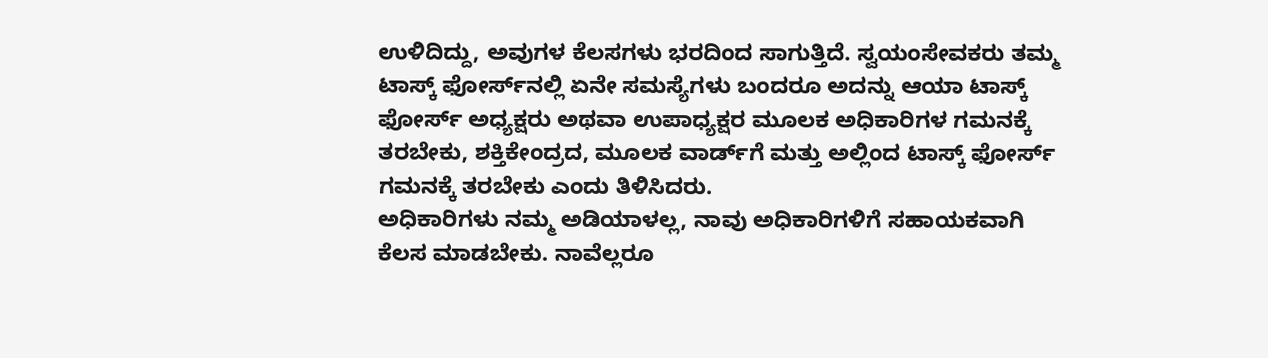ಉಳಿದಿದ್ದು, ಅವುಗಳ ಕೆಲಸಗಳು ಭರದಿಂದ ಸಾಗುತ್ತಿದೆ. ಸ್ವಯಂಸೇವಕರು ತಮ್ಮ ಟಾಸ್ಕ್ ಫೋರ್ಸ್‌ನಲ್ಲಿ ಏನೇ ಸಮಸ್ಯೆಗಳು ಬಂದರೂ ಅದನ್ನು ಆಯಾ ಟಾಸ್ಕ್ ಫೋರ್ಸ್ ಅಧ್ಯಕ್ಷರು ಅಥವಾ ಉಪಾಧ್ಯಕ್ಷರ ಮೂಲಕ ಅಧಿಕಾರಿಗಳ ಗಮನಕ್ಕೆ ತರಬೇಕು, ಶಕ್ತಿಕೇಂದ್ರದ, ಮೂಲಕ ವಾರ್ಡ್‌ಗೆ ಮತ್ತು ಅಲ್ಲಿಂದ ಟಾಸ್ಕ್ ಫೋರ್ಸ್ ಗಮನಕ್ಕೆ ತರಬೇಕು ಎಂದು ತಿಳಿಸಿದರು.
ಅಧಿಕಾರಿಗಳು ನಮ್ಮ ಅಡಿಯಾಳಲ್ಲ, ನಾವು ಅಧಿಕಾರಿಗಳಿಗೆ ಸಹಾಯಕವಾಗಿ ಕೆಲಸ ಮಾಡಬೇಕು. ನಾವೆಲ್ಲರೂ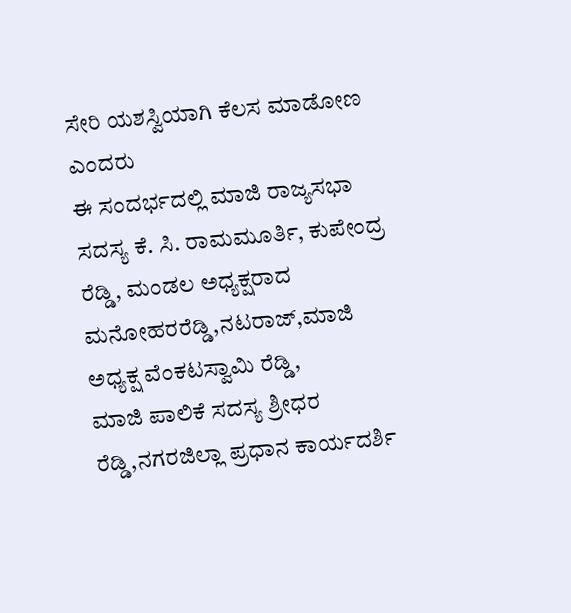ಸೇರಿ ಯಶಸ್ವಿಯಾಗಿ ಕೆಲಸ ಮಾಡೋಣ ಎಂದರು
ಈ ಸಂದರ್ಭದಲ್ಲಿ ಮಾಜಿ ರಾಜ್ಯಸಭಾ ಸದಸ್ಯ ಕೆ. ಸಿ. ರಾಮಮೂರ್ತಿ, ಕುಪೇಂದ್ರ ರೆಡ್ಡಿ, ಮಂಡಲ ಅಧ್ಯಕ್ಷರಾದ ಮನೋಹರರೆಡ್ಡಿ,ನಟರಾಜ್,ಮಾಜಿ ಅಧ್ಯಕ್ಷ ವೆಂಕಟಸ್ವಾಮಿ ರೆಡ್ಡಿ,
ಮಾಜಿ ಪಾಲಿಕೆ ಸದಸ್ಯ ಶ್ರೀಧರ ರೆಡ್ಡಿ,ನಗರಜಿಲ್ಲಾ ಪ್ರಧಾನ ಕಾರ್ಯದರ್ಶಿ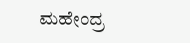ಮಹೇಂದ್ರ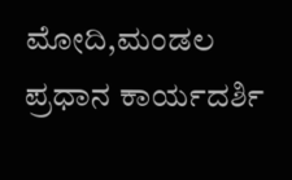ಮೋದಿ,ಮಂಡಲ
ಪ್ರಧಾನ ಕಾರ್ಯದರ್ಶಿ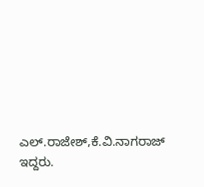ಎಲ್.ರಾಜೇಶ್,ಕೆ.ವಿ.ನಾಗರಾಜ್ ಇದ್ದರು.